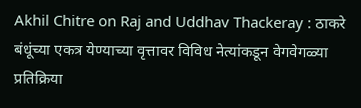Akhil Chitre on Raj and Uddhav Thackeray : ठाकरे बंधूंच्या एकत्र येण्याच्या वृत्तावर विविध नेत्यांकडून वेगवेगळ्या प्रतिक्रिया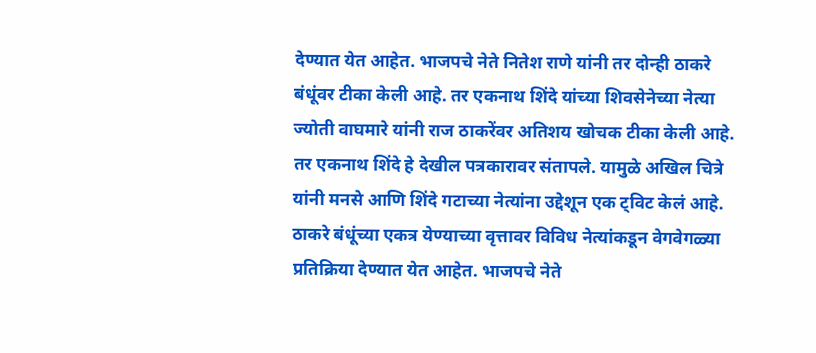देण्यात येत आहेत. भाजपचे नेते नितेश राणे यांनी तर दोन्ही ठाकरे बंधूंवर टीका केली आहे. तर एकनाथ शिंदे यांच्या शिवसेनेच्या नेत्या ज्योती वाघमारे यांनी राज ठाकरेंवर अतिशय खोचक टीका केली आहे. तर एकनाथ शिंदे हे देखील पत्रकारावर संतापले. यामुळे अखिल चित्रे यांनी मनसे आणि शिंदे गटाच्या नेत्यांना उद्देशून एक ट्विट केलं आहे.
ठाकरे बंधूंच्या एकत्र येण्याच्या वृत्तावर विविध नेत्यांकडून वेगवेगळ्या प्रतिक्रिया देण्यात येत आहेत. भाजपचे नेते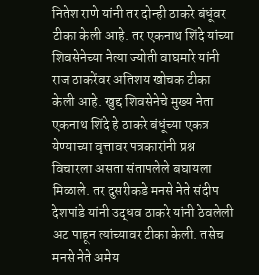नितेश राणे यांनी तर दोन्ही ठाकरे बंधूंवर टीका केली आहे. तर एकनाथ शिंदे यांच्या शिवसेनेच्या नेत्या ज्योती वाघमारे यांनी राज ठाकरेंवर अतिशय खोचक टीका केली आहे. खुद्द शिवसेनेचे मुख्य नेता एकनाथ शिंदे हे ठाकरे बंधूंच्या एकत्र येण्याच्या वृत्तावर पत्रकारांनी प्रश्न विचारला असता संतापलेले बघायला मिळाले. तर दुसरीकडे मनसे नेते संदीप देशपांडे यांनी उद्धव ठाकरे यांनी ठेवलेली अट पाहून त्यांच्यावर टीका केली. तसेच मनसे नेते अमेय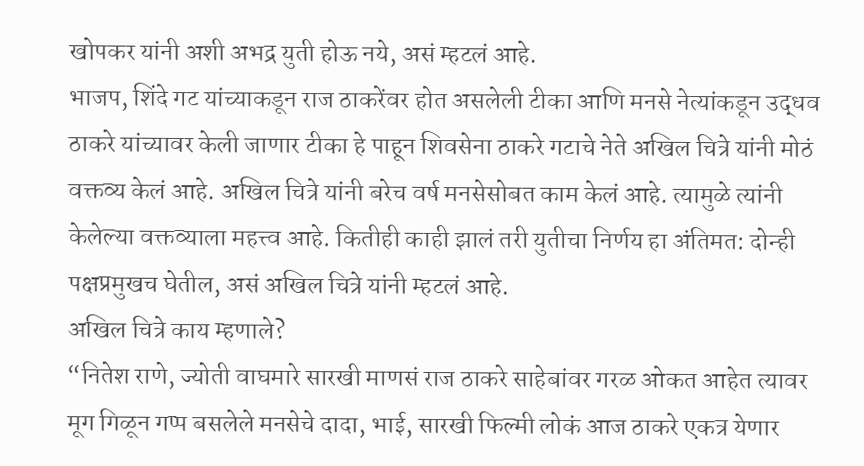खोपकर यांनी अशी अभद्र युती होऊ नये, असं म्हटलं आहे.
भाजप, शिंदे गट यांच्याकडून राज ठाकरेंवर होत असलेली टीका आणि मनसे नेत्यांकडून उद्धव ठाकरे यांच्यावर केली जाणार टीका हे पाहून शिवसेना ठाकरे गटाचे नेते अखिल चित्रे यांनी मोठं वक्तव्य केलं आहे. अखिल चित्रे यांनी बरेच वर्ष मनसेसोबत काम केलं आहे. त्यामुळे त्यांनी केलेल्या वक्तव्याला महत्त्व आहे. कितीही काही झालं तरी युतीचा निर्णय हा अंतिमत: दोन्ही पक्षप्रमुखच घेतील, असं अखिल चित्रे यांनी म्हटलं आहे.
अखिल चित्रे काय म्हणाले?
“नितेश राणे, ज्योती वाघमारे सारखी माणसं राज ठाकरे साहेबांवर गरळ ओकत आहेत त्यावर मूग गिळून गप्प बसलेले मनसेचे दादा, भाई, सारखी फिल्मी लोकं आज ठाकरे एकत्र येणार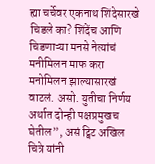ह्या चर्चेवर एकनाथ शिंदेसारखे चिडले का? शिंदेंच आणि चिडणाऱ्या मनसे नेत्यांचं मनीमिलन माफ करा मनोमिलन झाल्यासारखं वाटलं. असो. युतीचा निर्णय अर्थात दोन्ही पक्षप्रमुखच घेतील”, असं ट्विट अखिल चित्रे यांनी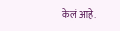केलं आहे.